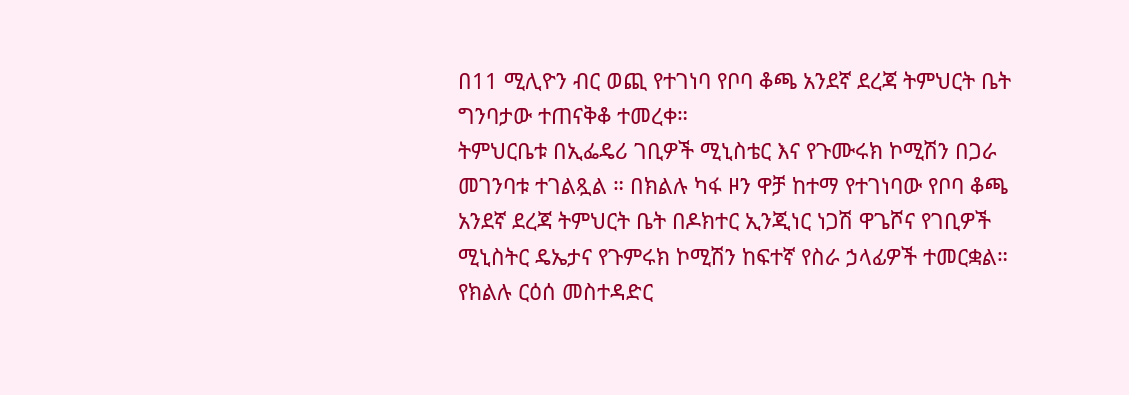በ11 ሚሊዮን ብር ወጪ የተገነባ የቦባ ቆጫ አንደኛ ደረጃ ትምህርት ቤት ግንባታው ተጠናቅቆ ተመረቀ።
ትምህርቤቱ በኢፌዴሪ ገቢዎች ሚኒስቴር እና የጉሙሩክ ኮሚሽን በጋራ መገንባቱ ተገልጿል ። በክልሉ ካፋ ዞን ዋቻ ከተማ የተገነባው የቦባ ቆጫ አንደኛ ደረጃ ትምህርት ቤት በዶክተር ኢንጂነር ነጋሽ ዋጌሾና የገቢዎች ሚኒስትር ዴኤታና የጉምሩክ ኮሚሽን ከፍተኛ የስራ ኃላፊዎች ተመርቋል። የክልሉ ርዕሰ መስተዳድር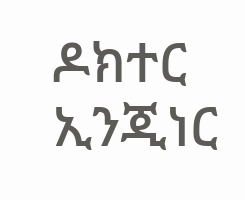ዶክተር ኢንጂነር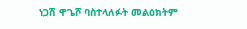ነጋሽ ዋጌሾ ባስተላለፉት መልዕክትም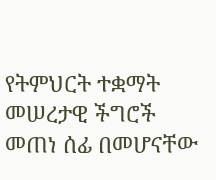የትምህርት ተቋማት መሠረታዊ ችግሮች መጠነ ሰፊ በመሆናቸው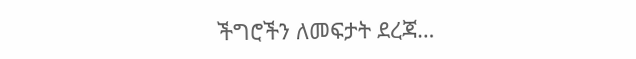ችግሮችን ለመፍታት ደረጃ…